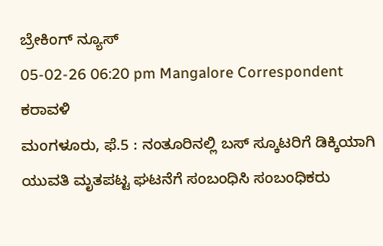ಬ್ರೇಕಿಂಗ್ ನ್ಯೂಸ್
05-02-26 06:20 pm Mangalore Correspondent ಕರಾವಳಿ
ಮಂಗಳೂರು, ಫೆ.5 : ನಂತೂರಿನಲ್ಲಿ ಬಸ್ ಸ್ಕೂಟರಿಗೆ ಡಿಕ್ಕಿಯಾಗಿ ಯುವತಿ ಮೃತಪಟ್ಟ ಘಟನೆಗೆ ಸಂಬಂಧಿಸಿ ಸಂಬಂಧಿಕರು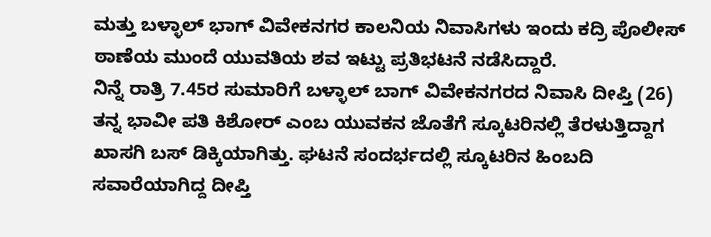ಮತ್ತು ಬಳ್ಳಾಲ್ ಭಾಗ್ ವಿವೇಕನಗರ ಕಾಲನಿಯ ನಿವಾಸಿಗಳು ಇಂದು ಕದ್ರಿ ಪೊಲೀಸ್ ಠಾಣೆಯ ಮುಂದೆ ಯುವತಿಯ ಶವ ಇಟ್ಟು ಪ್ರತಿಭಟನೆ ನಡೆಸಿದ್ದಾರೆ.
ನಿನ್ನೆ ರಾತ್ರಿ 7.45ರ ಸುಮಾರಿಗೆ ಬಳ್ಳಾಲ್ ಬಾಗ್ ವಿವೇಕನಗರದ ನಿವಾಸಿ ದೀಪ್ತಿ (26) ತನ್ನ ಭಾವೀ ಪತಿ ಕಿಶೋರ್ ಎಂಬ ಯುವಕನ ಜೊತೆಗೆ ಸ್ಕೂಟರಿನಲ್ಲಿ ತೆರಳುತ್ತಿದ್ದಾಗ ಖಾಸಗಿ ಬಸ್ ಡಿಕ್ಕಿಯಾಗಿತ್ತು. ಘಟನೆ ಸಂದರ್ಭದಲ್ಲಿ ಸ್ಕೂಟರಿನ ಹಿಂಬದಿ ಸವಾರೆಯಾಗಿದ್ದ ದೀಪ್ತಿ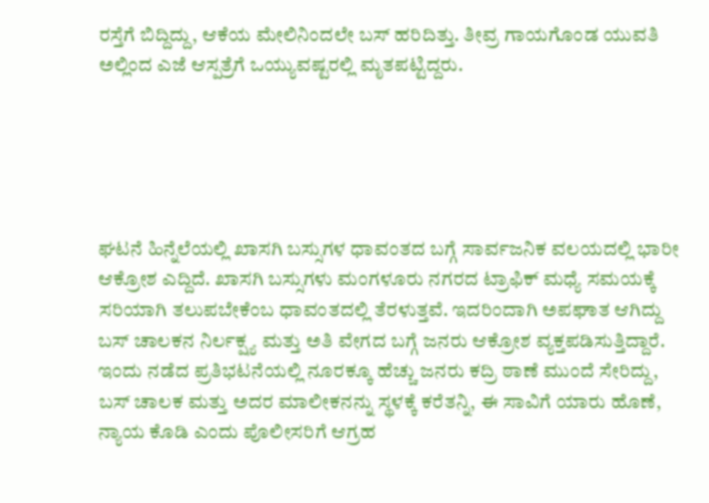ರಸ್ತೆಗೆ ಬಿದ್ದಿದ್ದು, ಆಕೆಯ ಮೇಲಿನಿಂದಲೇ ಬಸ್ ಹರಿದಿತ್ತು. ತೀವ್ರ ಗಾಯಗೊಂಡ ಯುವತಿ ಅಲ್ಲಿಂದ ಎಜೆ ಆಸ್ಪತ್ರೆಗೆ ಒಯ್ಯುವಷ್ಟರಲ್ಲಿ ಮೃತಪಟ್ಟಿದ್ದರು.





ಘಟನೆ ಹಿನ್ನೆಲೆಯಲ್ಲಿ ಖಾಸಗಿ ಬಸ್ಸುಗಳ ಧಾವಂತದ ಬಗ್ಗೆ ಸಾರ್ವಜನಿಕ ವಲಯದಲ್ಲಿ ಭಾರೀ ಆಕ್ರೋಶ ಎದ್ದಿದೆ. ಖಾಸಗಿ ಬಸ್ಸುಗಳು ಮಂಗಳೂರು ನಗರದ ಟ್ರಾಫಿಕ್ ಮಧ್ಯೆ ಸಮಯಕ್ಕೆ ಸರಿಯಾಗಿ ತಲುಪಬೇಕೆಂಬ ಧಾವಂತದಲ್ಲಿ ತೆರಳುತ್ತವೆ. ಇದರಿಂದಾಗಿ ಅಪಘಾತ ಆಗಿದ್ದು ಬಸ್ ಚಾಲಕನ ನಿರ್ಲಕ್ಷ್ಯ ಮತ್ತು ಅತಿ ವೇಗದ ಬಗ್ಗೆ ಜನರು ಆಕ್ರೋಶ ವ್ಯಕ್ತಪಡಿಸುತ್ತಿದ್ದಾರೆ. ಇಂದು ನಡೆದ ಪ್ರತಿಭಟನೆಯಲ್ಲಿ ನೂರಕ್ಕೂ ಹೆಚ್ಚು ಜನರು ಕದ್ರಿ ಠಾಣೆ ಮುಂದೆ ಸೇರಿದ್ದು, ಬಸ್ ಚಾಲಕ ಮತ್ತು ಅದರ ಮಾಲೀಕನನ್ನು ಸ್ಥಳಕ್ಕೆ ಕರೆತನ್ನಿ, ಈ ಸಾವಿಗೆ ಯಾರು ಹೊಣೆ, ನ್ಯಾಯ ಕೊಡಿ ಎಂದು ಪೊಲೀಸರಿಗೆ ಆಗ್ರಹ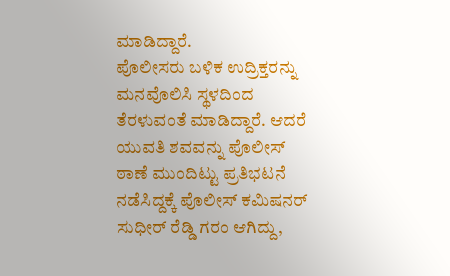ಮಾಡಿದ್ದಾರೆ.
ಪೊಲೀಸರು ಬಳಿಕ ಉದ್ರಿಕ್ತರನ್ನು ಮನವೊಲಿಸಿ ಸ್ಥಳದಿಂದ ತೆರಳುವಂತೆ ಮಾಡಿದ್ದಾರೆ. ಆದರೆ ಯುವತಿ ಶವವನ್ನು ಪೊಲೀಸ್ ಠಾಣೆ ಮುಂದಿಟ್ಟು ಪ್ರತಿಭಟನೆ ನಡೆಸಿದ್ದಕ್ಕೆ ಪೊಲೀಸ್ ಕಮಿಷನರ್ ಸುಧೀರ್ ರೆಡ್ಡಿ ಗರಂ ಆಗಿದ್ದು,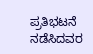ಪ್ರತಿಭಟನೆ ನಡೆಸಿದವರ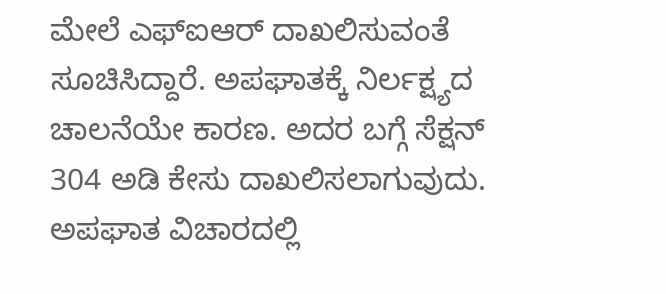ಮೇಲೆ ಎಫ್ಐಆರ್ ದಾಖಲಿಸುವಂತೆ ಸೂಚಿಸಿದ್ದಾರೆ. ಅಪಘಾತಕ್ಕೆ ನಿರ್ಲಕ್ಷ್ಯದ ಚಾಲನೆಯೇ ಕಾರಣ. ಅದರ ಬಗ್ಗೆ ಸೆಕ್ಷನ್ 304 ಅಡಿ ಕೇಸು ದಾಖಲಿಸಲಾಗುವುದು. ಅಪಘಾತ ವಿಚಾರದಲ್ಲಿ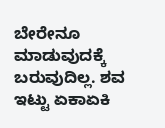ಬೇರೇನೂ ಮಾಡುವುದಕ್ಕೆ ಬರುವುದಿಲ್ಲ. ಶವ ಇಟ್ಟು ಏಕಾಏಕಿ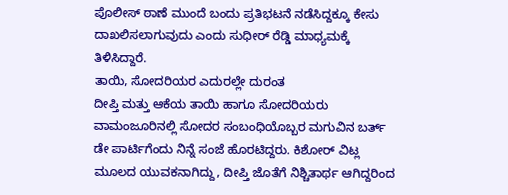ಪೊಲೀಸ್ ಠಾಣೆ ಮುಂದೆ ಬಂದು ಪ್ರತಿಭಟನೆ ನಡೆಸಿದ್ದಕ್ಕೂ ಕೇಸು ದಾಖಲಿಸಲಾಗುವುದು ಎಂದು ಸುಧೀರ್ ರೆಡ್ಡಿ ಮಾಧ್ಯಮಕ್ಕೆ ತಿಳಿಸಿದ್ದಾರೆ.
ತಾಯಿ, ಸೋದರಿಯರ ಎದುರಲ್ಲೇ ದುರಂತ
ದೀಪ್ತಿ ಮತ್ತು ಆಕೆಯ ತಾಯಿ ಹಾಗೂ ಸೋದರಿಯರು ವಾಮಂಜೂರಿನಲ್ಲಿ ಸೋದರ ಸಂಬಂಧಿಯೊಬ್ಬರ ಮಗುವಿನ ಬರ್ತ್ ಡೇ ಪಾರ್ಟಿಗೆಂದು ನಿನ್ನೆ ಸಂಜೆ ಹೊರಟಿದ್ದರು. ಕಿಶೋರ್ ವಿಟ್ಲ ಮೂಲದ ಯುವಕನಾಗಿದ್ದು, ದೀಪ್ತಿ ಜೊತೆಗೆ ನಿಶ್ಚಿತಾರ್ಥ ಆಗಿದ್ದರಿಂದ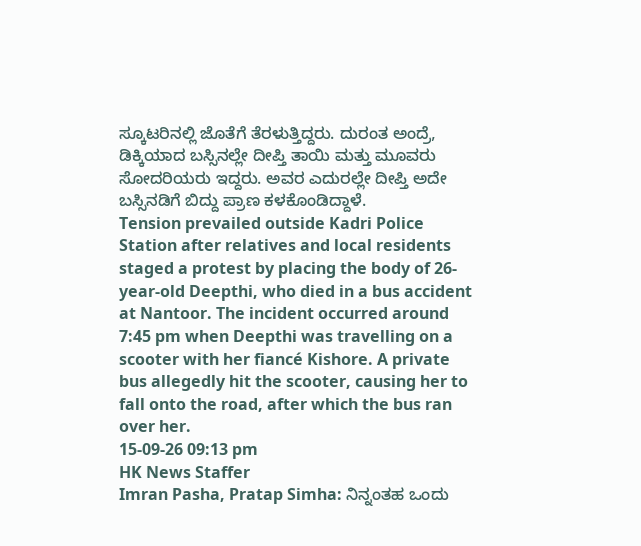ಸ್ಕೂಟರಿನಲ್ಲಿ ಜೊತೆಗೆ ತೆರಳುತ್ತಿದ್ದರು. ದುರಂತ ಅಂದ್ರೆ, ಡಿಕ್ಕಿಯಾದ ಬಸ್ಸಿನಲ್ಲೇ ದೀಪ್ತಿ ತಾಯಿ ಮತ್ತು ಮೂವರು ಸೋದರಿಯರು ಇದ್ದರು. ಅವರ ಎದುರಲ್ಲೇ ದೀಪ್ತಿ ಅದೇ ಬಸ್ಸಿನಡಿಗೆ ಬಿದ್ದು ಪ್ರಾಣ ಕಳಕೊಂಡಿದ್ದಾಳೆ.
Tension prevailed outside Kadri Police Station after relatives and local residents staged a protest by placing the body of 26-year-old Deepthi, who died in a bus accident at Nantoor. The incident occurred around 7:45 pm when Deepthi was travelling on a scooter with her fiancé Kishore. A private bus allegedly hit the scooter, causing her to fall onto the road, after which the bus ran over her.
15-09-26 09:13 pm
HK News Staffer
Imran Pasha, Pratap Simha: ನಿನ್ನಂತಹ ಒಂದು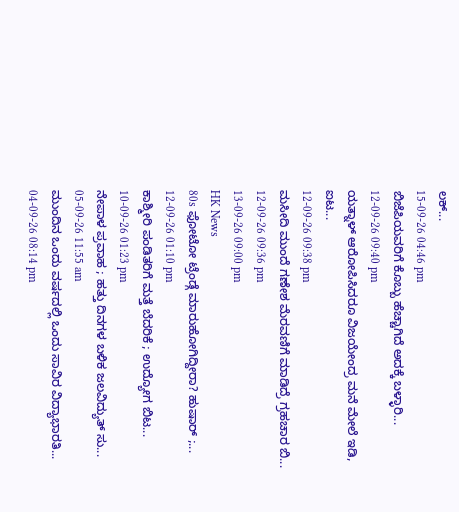ಲಕ್...
15-09-26 04:46 pm
ಬಿಜೆಪಿಯವರಿಗೆ ಕೊಬ್ಬು ಹೆಚ್ಚಾಗಿದೆ ಅದಕ್ಕೆ ಬಳ್ಳಾರಿ...
12-09-26 09:40 pm
ಯತ್ನಾಳ್ ಆರೋಪಿಸಿದರೂ ವಿಜಯೇಂದ್ರ ಮನೆ ಮೇಲೆ ಇಡಿ, ಐಟ...
12-09-26 09:38 pm
ಮಸೀದಿ ಮುಂದೆ ಗಣೇಶ ಮೆರವಣಿಗೆ ಮಾಡಿದ್ರೆ ಗ್ರಹಚಾರ ಬಿ...
12-09-26 09:36 pm
13-09-26 09:00 pm
HK News
80s ಫೋಟೋ ಟ್ರೆಂಡ್ಗೆ ಮಾರುಹೋಗಿದ್ದೀರಾ? ಹುಷಾರ್ ;...
12-09-26 01:10 pm
ಕಾಶ್ಮೀರಿ ಪಂಡಿತರಿಗೆ ಮತ್ತೆ ಬೆದರಿಕೆ ; ಉದ್ಯೋಗ ಬಿಟ...
10-09-26 01:23 pm
ನೇಪಾಳ ಪ್ರವಾಹ ; ಹತ್ತು ದಿನಗಳ ಬಳಿಕ ಜಲವಿದ್ಯುತ್ ಸು...
05-09-26 11:55 am
ಮುಂದಿನ ಒಂದು ವರ್ಷದಲ್ಲಿ ಒಂದು ಸಾವಿರ ವಿದ್ಯಾಭಾರತಿ...
04-09-26 08:14 pm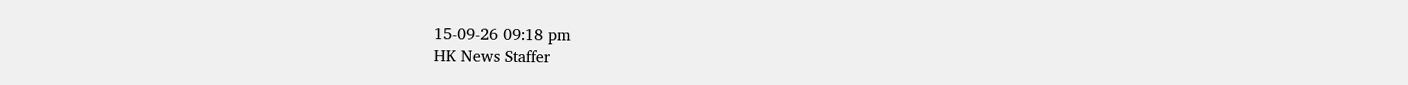15-09-26 09:18 pm
HK News Staffer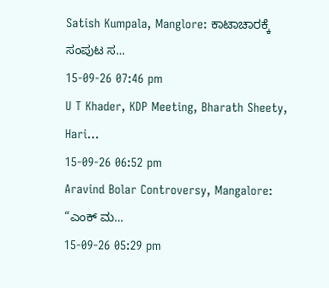Satish Kumpala, Manglore: ಕಾಟಾಚಾರಕ್ಕೆ ಸಂಪುಟ ಸ...
15-09-26 07:46 pm
U T Khader, KDP Meeting, Bharath Sheety, Hari...
15-09-26 06:52 pm
Aravind Bolar Controversy, Mangalore: “ಎಂಕ್ ಮ...
15-09-26 05:29 pm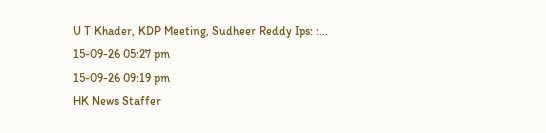U T Khader, KDP Meeting, Sudheer Reddy Ips: :...
15-09-26 05:27 pm
15-09-26 09:19 pm
HK News Staffer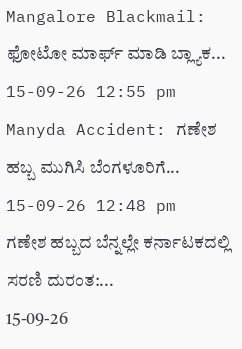Mangalore Blackmail: ಫೋಟೋ ಮಾರ್ಫ್ ಮಾಡಿ ಬ್ಲ್ಯಾಕ...
15-09-26 12:55 pm
Manyda Accident: ಗಣೇಶ ಹಬ್ಬ ಮುಗಿಸಿ ಬೆಂಗಳೂರಿಗೆ...
15-09-26 12:48 pm
ಗಣೇಶ ಹಬ್ಬದ ಬೆನ್ನಲ್ಲೇ ಕರ್ನಾಟಕದಲ್ಲಿ ಸರಣಿ ದುರಂತ:...
15-09-26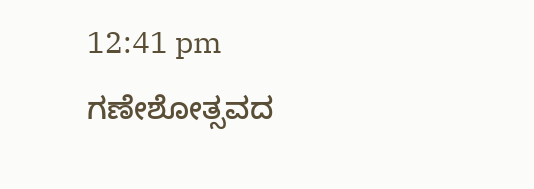12:41 pm
ಗಣೇಶೋತ್ಸವದ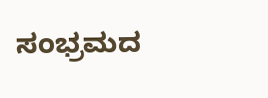ಸಂಭ್ರಮದ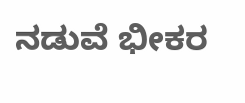ನಡುವೆ ಭೀಕರ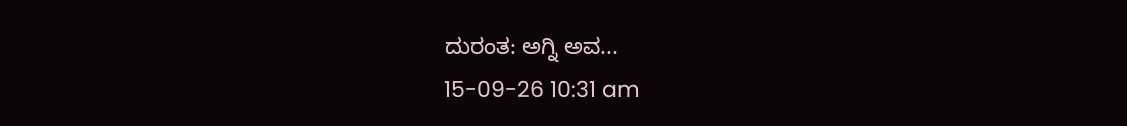ದುರಂತ: ಅಗ್ನಿ ಅವ...
15-09-26 10:31 am